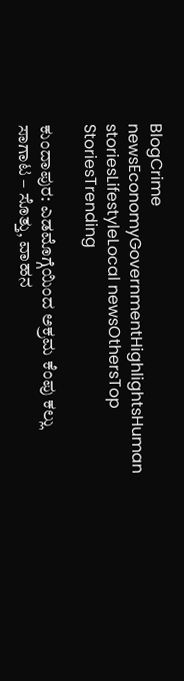BlogCrime newsEconomyGovernmentHighlightsHuman storiesLifestyleLocal newsOthersTop StoriesTrending

ಕುಂದಾಪುರ: ಎಡಮೊಗ್ಗೆಯಿಂದ ಅಕ್ರಮ ಕೆಂಪು ಕಲ್ಲು ಸಾಗಾಟ – ಸೊತ್ತು, ವಾಹನ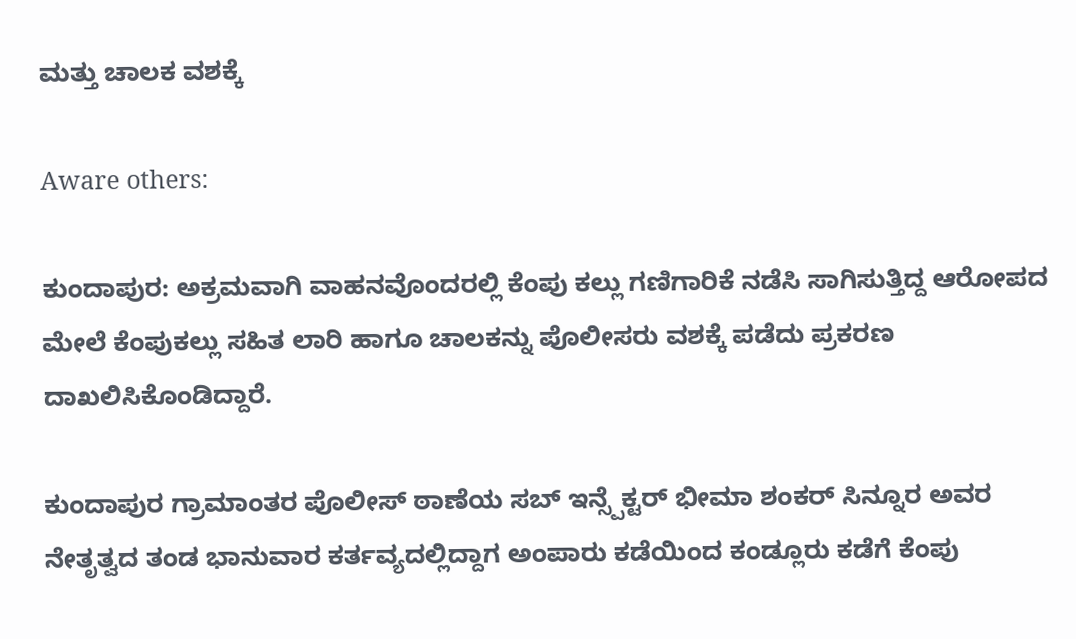ಮತ್ತು ಚಾಲಕ ವಶಕ್ಕೆ

Aware others:

ಕುಂದಾಪುರ: ಅಕ್ರಮವಾಗಿ ವಾಹನವೊಂದರಲ್ಲಿ ಕೆಂಪು ಕಲ್ಲು ಗಣಿಗಾರಿಕೆ ನಡೆಸಿ ಸಾಗಿಸುತ್ತಿದ್ದ ಆರೋಪದ ಮೇಲೆ ಕೆಂಪುಕಲ್ಲು ಸಹಿತ ಲಾರಿ ಹಾಗೂ ಚಾಲಕನ್ನು ಪೊಲೀಸರು ವಶಕ್ಕೆ ಪಡೆದು ಪ್ರಕರಣ ದಾಖಲಿಸಿಕೊಂಡಿದ್ದಾರೆ.

ಕುಂದಾಪುರ ಗ್ರಾಮಾಂತರ ಪೊಲೀಸ್ ಠಾಣೆಯ ಸಬ್ ಇನ್ಸ್ಪೆಕ್ಟರ್ ಭೀಮಾ ಶಂಕರ್ ಸಿನ್ನೂರ ಅವರ ನೇತೃತ್ವದ ತಂಡ ಭಾನುವಾರ ಕರ್ತವ್ಯದಲ್ಲಿದ್ದಾಗ ಅಂಪಾರು ಕಡೆಯಿಂದ ಕಂಡ್ಲೂರು ಕಡೆಗೆ ಕೆಂಪು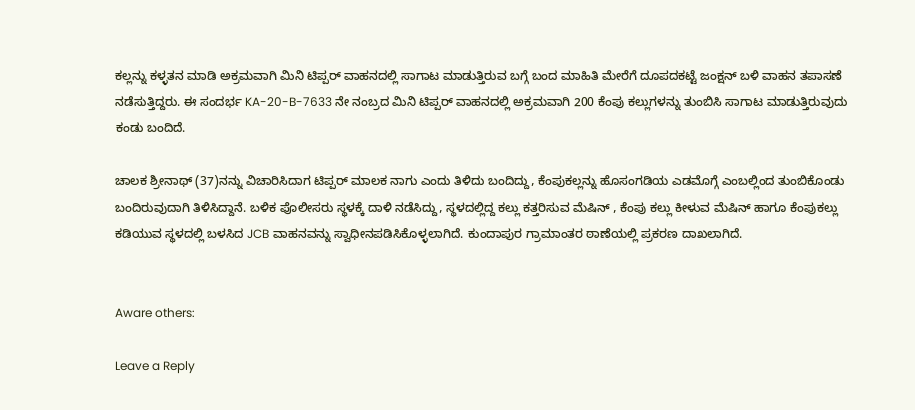ಕಲ್ಲನ್ನು ಕಳ್ಳತನ ಮಾಡಿ ಅಕ್ರಮವಾಗಿ ಮಿನಿ ಟಿಪ್ಪರ್ ವಾಹನದಲ್ಲಿ ಸಾಗಾಟ ಮಾಡುತ್ತಿರುವ ಬಗ್ಗೆ ಬಂದ ಮಾಹಿತಿ ಮೇರೆಗೆ ದೂಪದಕಟ್ಟೆ ಜಂಕ್ಷನ್ ಬಳಿ ವಾಹನ ತಪಾಸಣೆ ನಡೆಸುತ್ತಿದ್ದರು. ಈ ಸಂದರ್ಭ KA-20-B-7633 ನೇ ನಂಬ್ರದ ಮಿನಿ ಟಿಪ್ಪರ್ ವಾಹನದಲ್ಲಿ ಅಕ್ರಮವಾಗಿ 200 ಕೆಂಪು ಕಲ್ಲುಗಳನ್ನು ತುಂಬಿಸಿ ಸಾಗಾಟ ಮಾಡುತ್ತಿರುವುದು ಕಂಡು ಬಂದಿದೆ.

ಚಾಲಕ ಶ್ರೀನಾಥ್ (37)ನನ್ನು ವಿಚಾರಿಸಿದಾಗ ಟಿಪ್ಪರ್ ಮಾಲಕ ನಾಗು ಎಂದು ತಿಳಿದು ಬಂದಿದ್ದು, ಕೆಂಪುಕಲ್ಲನ್ನು ಹೊಸಂಗಡಿಯ ಎಡಮೊಗ್ಗೆ ಎಂಬಲ್ಲಿಂದ ತುಂಬಿಕೊಂಡು ಬಂದಿರುವುದಾಗಿ ತಿಳಿಸಿದ್ದಾನೆ. ಬಳಿಕ ಪೊಲೀಸರು ಸ್ಥಳಕ್ಕೆ ದಾಳಿ ನಡೆಸಿದ್ದು, ಸ್ಥಳದಲ್ಲಿದ್ದ ಕಲ್ಲು ಕತ್ತರಿಸುವ ಮೆಷಿನ್ , ಕೆಂಪು ಕಲ್ಲು ಕೀಳುವ ಮೆಷಿನ್ ಹಾಗೂ ಕೆಂಪುಕಲ್ಲು ಕಡಿಯುವ ಸ್ಥಳದಲ್ಲಿ ಬಳಸಿದ JCB ವಾಹನವನ್ನು ಸ್ವಾಧೀನಪಡಿಸಿಕೊಳ್ಳಲಾಗಿದೆ. ಕುಂದಾಪುರ ಗ್ರಾಮಾಂತರ ಠಾಣೆಯಲ್ಲಿ ಪ್ರಕರಣ ದಾಖಲಾಗಿದೆ.


Aware others:

Leave a Reply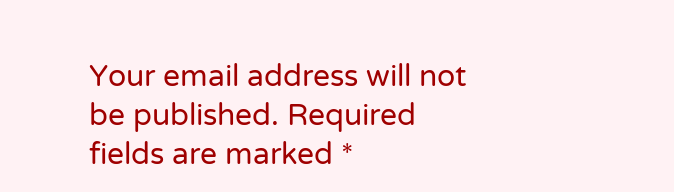Your email address will not be published. Required fields are marked *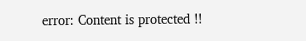error: Content is protected !!